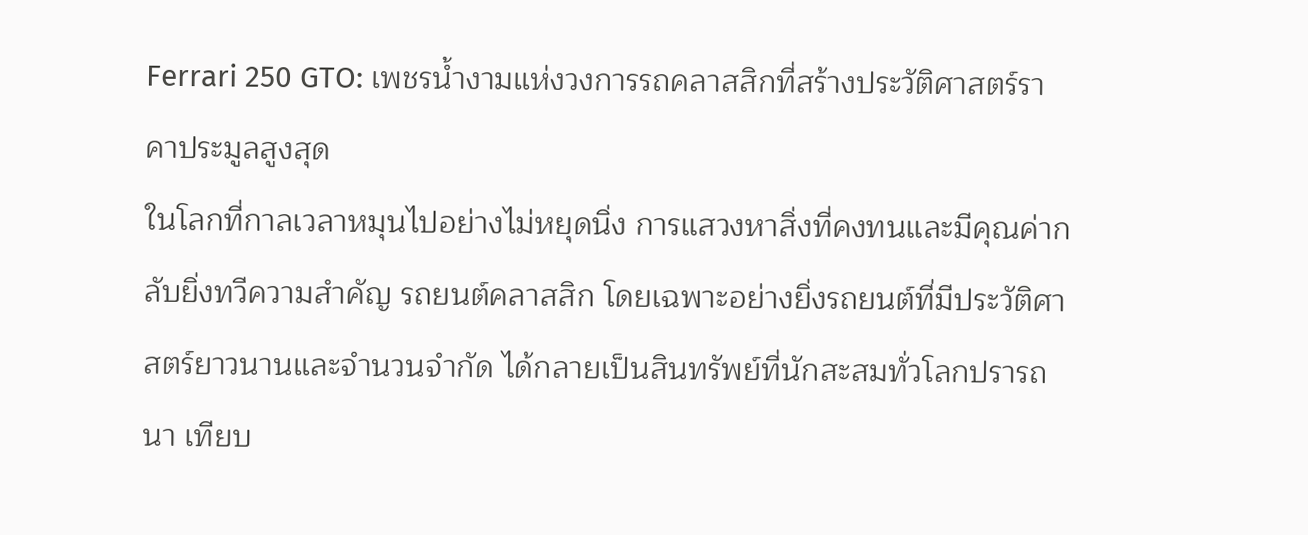Ferrari 250 GTO: เพชรน้ำงามแห่งวงการรถคลาสสิกที่สร้างประวัติศาสตร์ราคาประมูลสูงสุด
ในโลกที่กาลเวลาหมุนไปอย่างไม่หยุดนิ่ง การแสวงหาสิ่งที่คงทนและมีคุณค่ากลับยิ่งทวีความสำคัญ รถยนต์คลาสสิก โดยเฉพาะอย่างยิ่งรถยนต์ที่มีประวัติศาสตร์ยาวนานและจำนวนจำกัด ได้กลายเป็นสินทรัพย์ที่นักสะสมทั่วโลกปรารถนา เทียบ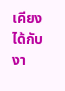เคียงได้กับงา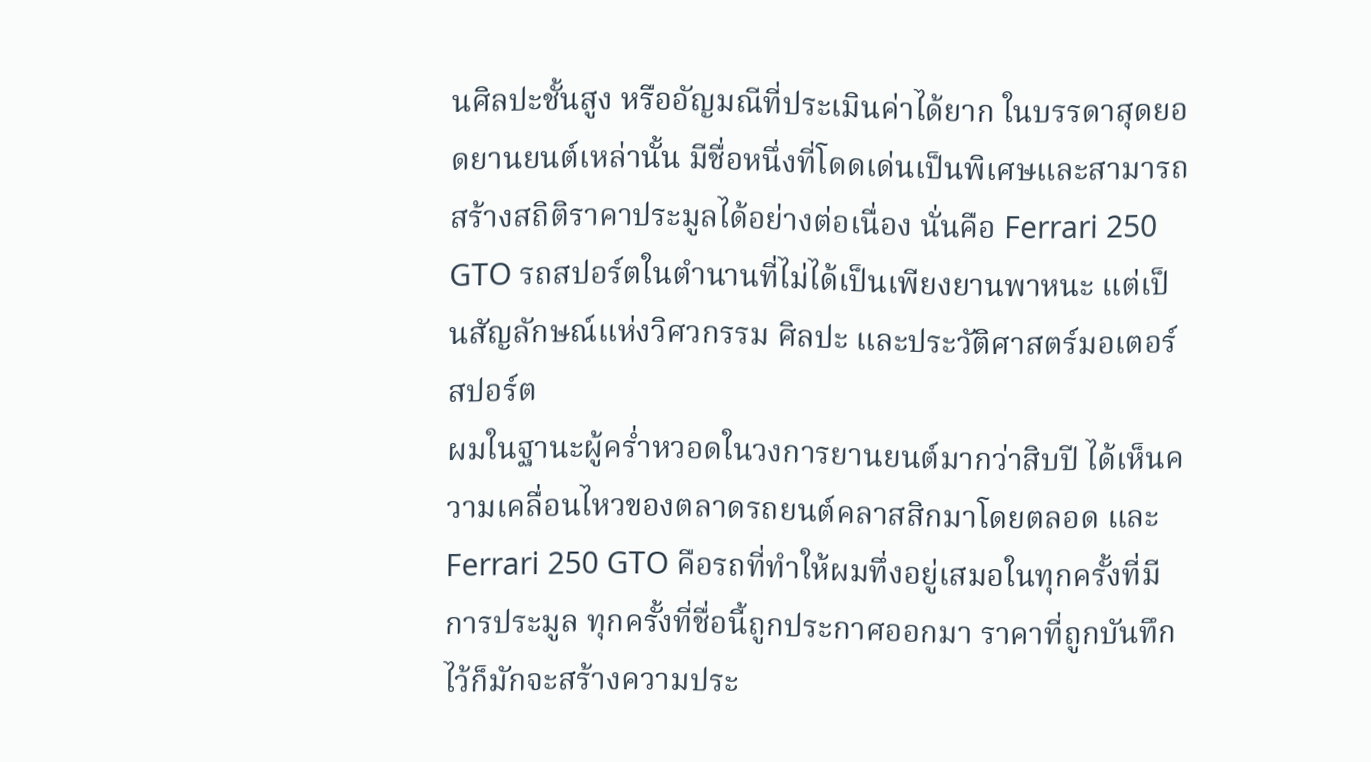นศิลปะชั้นสูง หรืออัญมณีที่ประเมินค่าได้ยาก ในบรรดาสุดยอดยานยนต์เหล่านั้น มีชื่อหนึ่งที่โดดเด่นเป็นพิเศษและสามารถสร้างสถิติราคาประมูลได้อย่างต่อเนื่อง นั่นคือ Ferrari 250 GTO รถสปอร์ตในตำนานที่ไม่ได้เป็นเพียงยานพาหนะ แต่เป็นสัญลักษณ์แห่งวิศวกรรม ศิลปะ และประวัติศาสตร์มอเตอร์สปอร์ต
ผมในฐานะผู้คร่ำหวอดในวงการยานยนต์มากว่าสิบปี ได้เห็นความเคลื่อนไหวของตลาดรถยนต์คลาสสิกมาโดยตลอด และ Ferrari 250 GTO คือรถที่ทำให้ผมทึ่งอยู่เสมอในทุกครั้งที่มีการประมูล ทุกครั้งที่ชื่อนี้ถูกประกาศออกมา ราคาที่ถูกบันทึกไว้ก็มักจะสร้างความประ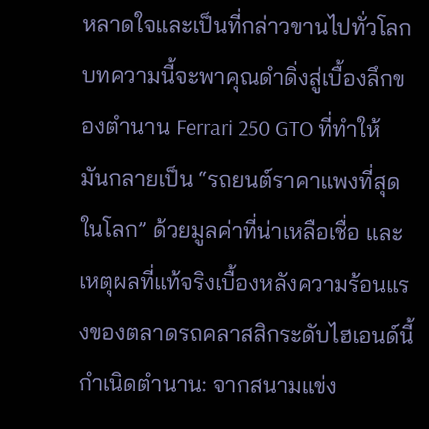หลาดใจและเป็นที่กล่าวขานไปทั่วโลก บทความนี้จะพาคุณดำดิ่งสู่เบื้องลึกของตำนาน Ferrari 250 GTO ที่ทำให้มันกลายเป็น “รถยนต์ราคาแพงที่สุดในโลก” ด้วยมูลค่าที่น่าเหลือเชื่อ และเหตุผลที่แท้จริงเบื้องหลังความร้อนแรงของตลาดรถคลาสสิกระดับไฮเอนด์นี้
กำเนิดตำนาน: จากสนามแข่ง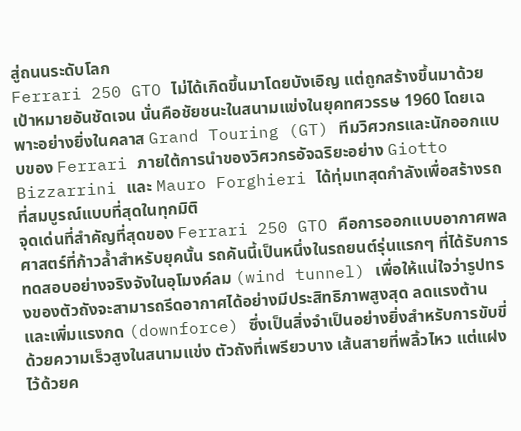สู่ถนนระดับโลก
Ferrari 250 GTO ไม่ได้เกิดขึ้นมาโดยบังเอิญ แต่ถูกสร้างขึ้นมาด้วยเป้าหมายอันชัดเจน นั่นคือชัยชนะในสนามแข่งในยุคทศวรรษ 1960 โดยเฉพาะอย่างยิ่งในคลาส Grand Touring (GT) ทีมวิศวกรและนักออกแบบของ Ferrari ภายใต้การนำของวิศวกรอัจฉริยะอย่าง Giotto Bizzarrini และ Mauro Forghieri ได้ทุ่มเทสุดกำลังเพื่อสร้างรถที่สมบูรณ์แบบที่สุดในทุกมิติ
จุดเด่นที่สำคัญที่สุดของ Ferrari 250 GTO คือการออกแบบอากาศพลศาสตร์ที่ก้าวล้ำสำหรับยุคนั้น รถคันนี้เป็นหนึ่งในรถยนต์รุ่นแรกๆ ที่ได้รับการทดสอบอย่างจริงจังในอุโมงค์ลม (wind tunnel) เพื่อให้แน่ใจว่ารูปทรงของตัวถังจะสามารถรีดอากาศได้อย่างมีประสิทธิภาพสูงสุด ลดแรงต้าน และเพิ่มแรงกด (downforce) ซึ่งเป็นสิ่งจำเป็นอย่างยิ่งสำหรับการขับขี่ด้วยความเร็วสูงในสนามแข่ง ตัวถังที่เพรียวบาง เส้นสายที่พลิ้วไหว แต่แฝงไว้ด้วยค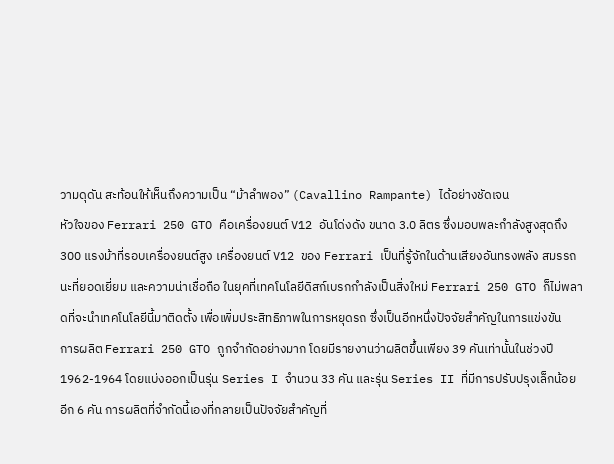วามดุดัน สะท้อนให้เห็นถึงความเป็น “ม้าลำพอง” (Cavallino Rampante) ได้อย่างชัดเจน
หัวใจของ Ferrari 250 GTO คือเครื่องยนต์ V12 อันโด่งดัง ขนาด 3.0 ลิตร ซึ่งมอบพละกำลังสูงสุดถึง 300 แรงม้าที่รอบเครื่องยนต์สูง เครื่องยนต์ V12 ของ Ferrari เป็นที่รู้จักในด้านเสียงอันทรงพลัง สมรรถนะที่ยอดเยี่ยม และความน่าเชื่อถือ ในยุคที่เทคโนโลยีดิสก์เบรกกำลังเป็นสิ่งใหม่ Ferrari 250 GTO ก็ไม่พลาดที่จะนำเทคโนโลยีนี้มาติดตั้ง เพื่อเพิ่มประสิทธิภาพในการหยุดรถ ซึ่งเป็นอีกหนึ่งปัจจัยสำคัญในการแข่งขัน
การผลิต Ferrari 250 GTO ถูกจำกัดอย่างมาก โดยมีรายงานว่าผลิตขึ้นเพียง 39 คันเท่านั้นในช่วงปี 1962-1964 โดยแบ่งออกเป็นรุ่น Series I จำนวน 33 คัน และรุ่น Series II ที่มีการปรับปรุงเล็กน้อยอีก 6 คัน การผลิตที่จำกัดนี้เองที่กลายเป็นปัจจัยสำคัญที่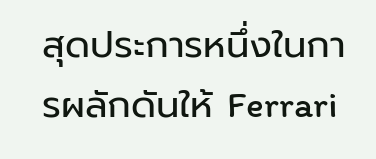สุดประการหนึ่งในการผลักดันให้ Ferrari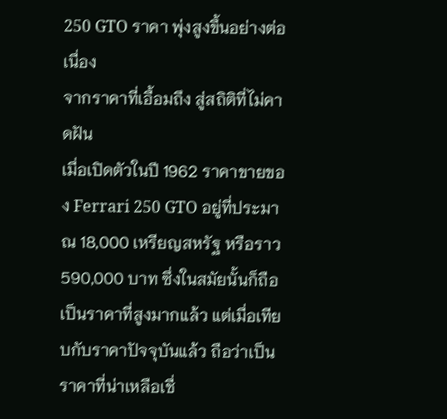250 GTO ราคา พุ่งสูงขึ้นอย่างต่อเนื่อง
จากราคาที่เอื้อมถึง สู่สถิติที่ไม่คาดฝัน
เมื่อเปิดตัวในปี 1962 ราคาขายของ Ferrari 250 GTO อยู่ที่ประมาณ 18,000 เหรียญสหรัฐ หรือราว 590,000 บาท ซึ่งในสมัยนั้นก็ถือเป็นราคาที่สูงมากแล้ว แต่เมื่อเทียบกับราคาปัจจุบันแล้ว ถือว่าเป็นราคาที่น่าเหลือเชื่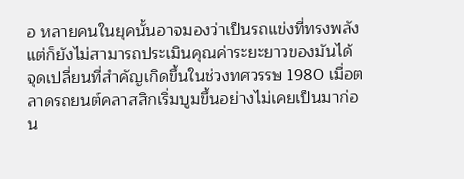อ หลายคนในยุคนั้นอาจมองว่าเป็นรถแข่งที่ทรงพลัง แต่ก็ยังไม่สามารถประเมินคุณค่าระยะยาวของมันได้
จุดเปลี่ยนที่สำคัญเกิดขึ้นในช่วงทศวรรษ 1980 เมื่อตลาดรถยนต์คลาสสิกเริ่มบูมขึ้นอย่างไม่เคยเป็นมาก่อน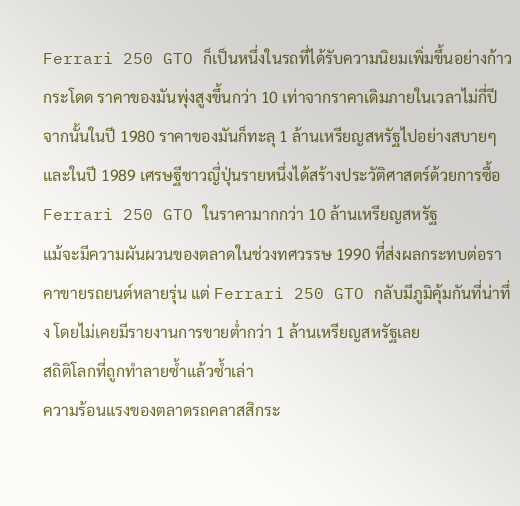Ferrari 250 GTO ก็เป็นหนึ่งในรถที่ได้รับความนิยมเพิ่มขึ้นอย่างก้าวกระโดด ราคาของมันพุ่งสูงขึ้นกว่า 10 เท่าจากราคาเดิมภายในเวลาไม่กี่ปี จากนั้นในปี 1980 ราคาของมันก็ทะลุ 1 ล้านเหรียญสหรัฐไปอย่างสบายๆ และในปี 1989 เศรษฐีชาวญี่ปุ่นรายหนึ่งได้สร้างประวัติศาสตร์ด้วยการซื้อ Ferrari 250 GTO ในราคามากกว่า 10 ล้านเหรียญสหรัฐ
แม้จะมีความผันผวนของตลาดในช่วงทศวรรษ 1990 ที่ส่งผลกระทบต่อราคาขายรถยนต์หลายรุ่น แต่ Ferrari 250 GTO กลับมีภูมิคุ้มกันที่น่าทึ่ง โดยไม่เคยมีรายงานการขายต่ำกว่า 1 ล้านเหรียญสหรัฐเลย
สถิติโลกที่ถูกทำลายซ้ำแล้วซ้ำเล่า
ความร้อนแรงของตลาดรถคลาสสิกระ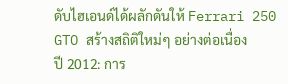ดับไฮเอนด์ได้ผลักดันให้ Ferrari 250 GTO สร้างสถิติใหม่ๆ อย่างต่อเนื่อง
ปี 2012: การ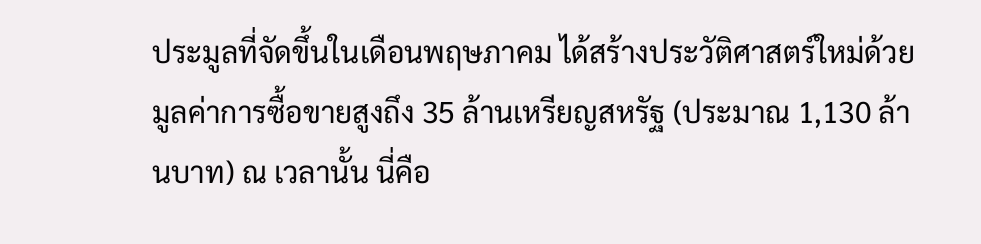ประมูลที่จัดขึ้นในเดือนพฤษภาคม ได้สร้างประวัติศาสตร์ใหม่ด้วยมูลค่าการซื้อขายสูงถึง 35 ล้านเหรียญสหรัฐ (ประมาณ 1,130 ล้านบาท) ณ เวลานั้น นี่คือ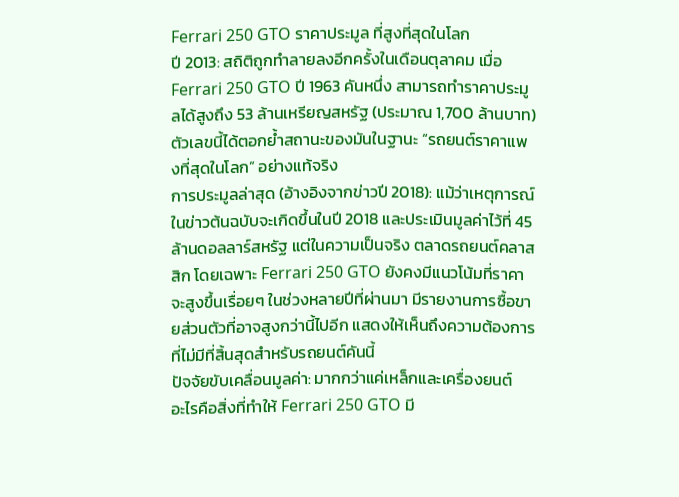Ferrari 250 GTO ราคาประมูล ที่สูงที่สุดในโลก
ปี 2013: สถิติถูกทำลายลงอีกครั้งในเดือนตุลาคม เมื่อ Ferrari 250 GTO ปี 1963 คันหนึ่ง สามารถทำราคาประมูลได้สูงถึง 53 ล้านเหรียญสหรัฐ (ประมาณ 1,700 ล้านบาท) ตัวเลขนี้ได้ตอกย้ำสถานะของมันในฐานะ “รถยนต์ราคาแพงที่สุดในโลก” อย่างแท้จริง
การประมูลล่าสุด (อ้างอิงจากข่าวปี 2018): แม้ว่าเหตุการณ์ในข่าวต้นฉบับจะเกิดขึ้นในปี 2018 และประเมินมูลค่าไว้ที่ 45 ล้านดอลลาร์สหรัฐ แต่ในความเป็นจริง ตลาดรถยนต์คลาสสิก โดยเฉพาะ Ferrari 250 GTO ยังคงมีแนวโน้มที่ราคาจะสูงขึ้นเรื่อยๆ ในช่วงหลายปีที่ผ่านมา มีรายงานการซื้อขายส่วนตัวที่อาจสูงกว่านี้ไปอีก แสดงให้เห็นถึงความต้องการที่ไม่มีที่สิ้นสุดสำหรับรถยนต์คันนี้
ปัจจัยขับเคลื่อนมูลค่า: มากกว่าแค่เหล็กและเครื่องยนต์
อะไรคือสิ่งที่ทำให้ Ferrari 250 GTO มี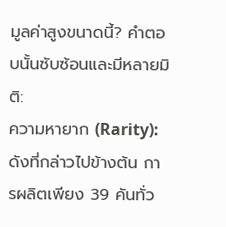มูลค่าสูงขนาดนี้? คำตอบนั้นซับซ้อนและมีหลายมิติ:
ความหายาก (Rarity): ดังที่กล่าวไปข้างต้น การผลิตเพียง 39 คันทั่ว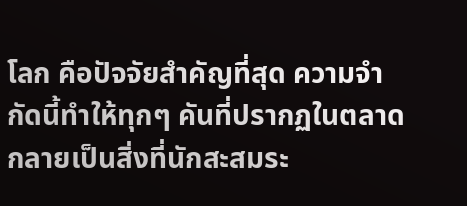โลก คือปัจจัยสำคัญที่สุด ความจำกัดนี้ทำให้ทุกๆ คันที่ปรากฏในตลาดกลายเป็นสิ่งที่นักสะสมระ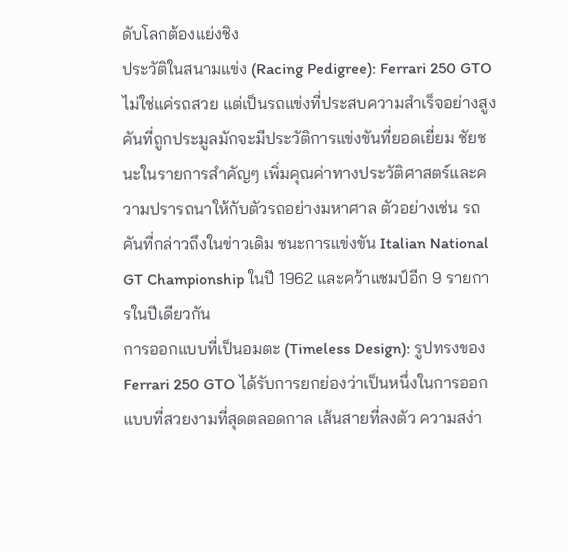ดับโลกต้องแย่งชิง
ประวัติในสนามแข่ง (Racing Pedigree): Ferrari 250 GTO ไม่ใช่แค่รถสวย แต่เป็นรถแข่งที่ประสบความสำเร็จอย่างสูง คันที่ถูกประมูลมักจะมีประวัติการแข่งขันที่ยอดเยี่ยม ชัยชนะในรายการสำคัญๆ เพิ่มคุณค่าทางประวัติศาสตร์และความปรารถนาให้กับตัวรถอย่างมหาศาล ตัวอย่างเช่น รถคันที่กล่าวถึงในข่าวเดิม ชนะการแข่งขัน Italian National GT Championship ในปี 1962 และคว้าแชมป์อีก 9 รายการในปีเดียวกัน
การออกแบบที่เป็นอมตะ (Timeless Design): รูปทรงของ Ferrari 250 GTO ได้รับการยกย่องว่าเป็นหนึ่งในการออกแบบที่สวยงามที่สุดตลอดกาล เส้นสายที่ลงตัว ความสง่า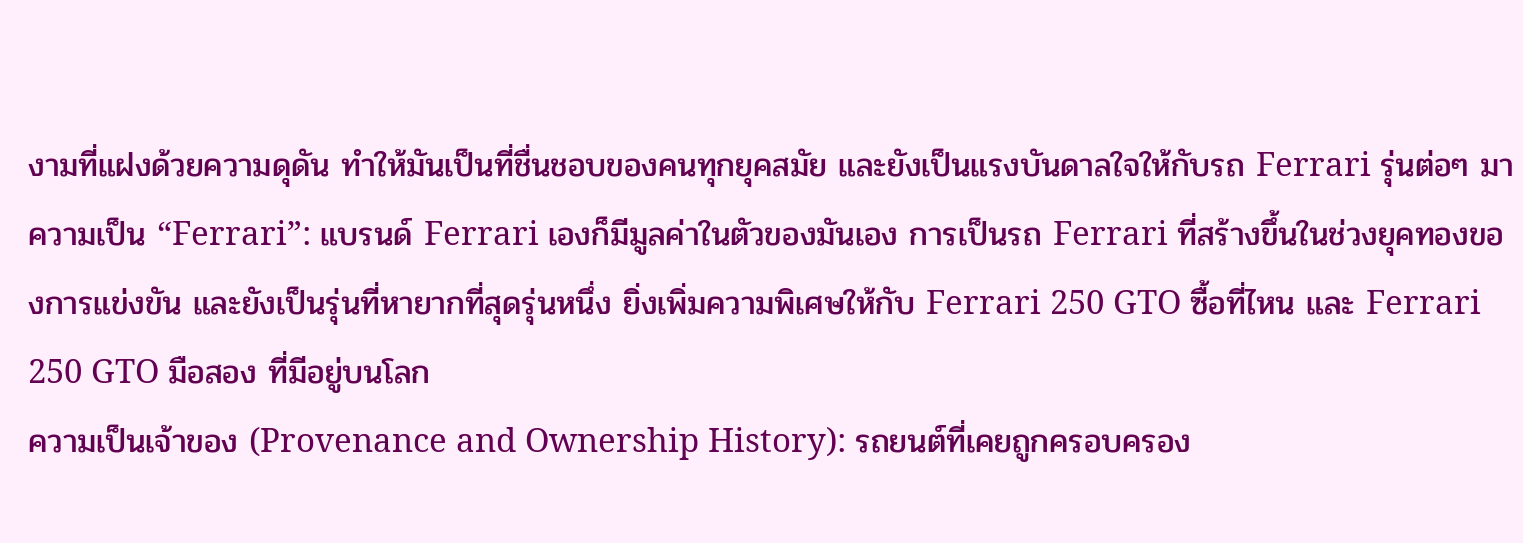งามที่แฝงด้วยความดุดัน ทำให้มันเป็นที่ชื่นชอบของคนทุกยุคสมัย และยังเป็นแรงบันดาลใจให้กับรถ Ferrari รุ่นต่อๆ มา
ความเป็น “Ferrari”: แบรนด์ Ferrari เองก็มีมูลค่าในตัวของมันเอง การเป็นรถ Ferrari ที่สร้างขึ้นในช่วงยุคทองของการแข่งขัน และยังเป็นรุ่นที่หายากที่สุดรุ่นหนึ่ง ยิ่งเพิ่มความพิเศษให้กับ Ferrari 250 GTO ซื้อที่ไหน และ Ferrari 250 GTO มือสอง ที่มีอยู่บนโลก
ความเป็นเจ้าของ (Provenance and Ownership History): รถยนต์ที่เคยถูกครอบครอง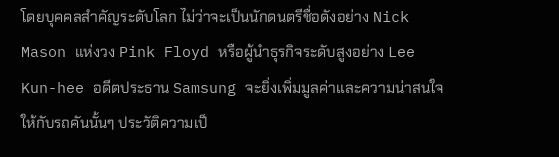โดยบุคคลสำคัญระดับโลก ไม่ว่าจะเป็นนักดนตรีชื่อดังอย่าง Nick Mason แห่งวง Pink Floyd หรือผู้นำธุรกิจระดับสูงอย่าง Lee Kun-hee อดีตประธาน Samsung จะยิ่งเพิ่มมูลค่าและความน่าสนใจให้กับรถคันนั้นๆ ประวัติความเป็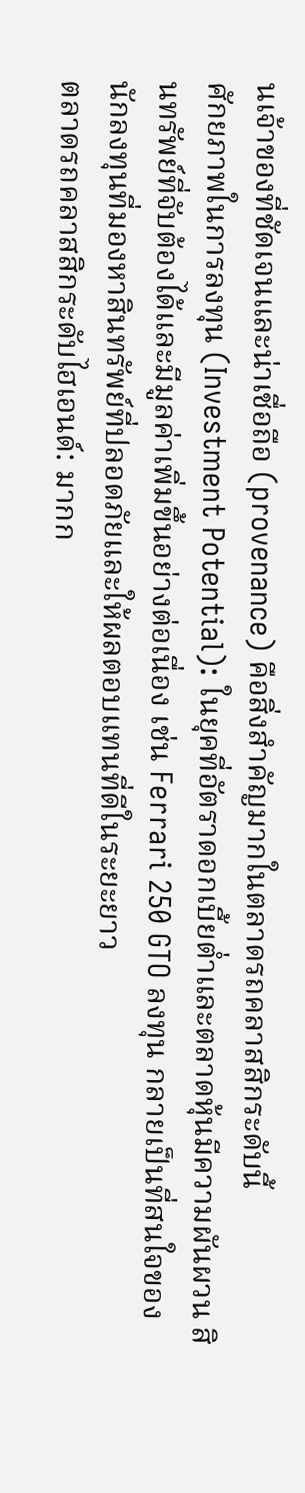นเจ้าของที่ชัดเจนและน่าเชื่อถือ (provenance) คือสิ่งสำคัญมากในตลาดรถคลาสสิกระดับนี้
ศักยภาพในการลงทุน (Investment Potential): ในยุคที่อัตราดอกเบี้ยต่ำและตลาดหุ้นมีความผันผวน สินทรัพย์ที่จับต้องได้และมีมูลค่าเพิ่มขึ้นอย่างต่อเนื่อง เช่น Ferrari 250 GTO ลงทุน กลายเป็นที่สนใจของนักลงทุนที่มองหาสินทรัพย์ที่ปลอดภัยและให้ผลตอบแทนที่ดีในระยะยาว
ตลาดรถคลาสสิกระดับไฮเอนด์: มากก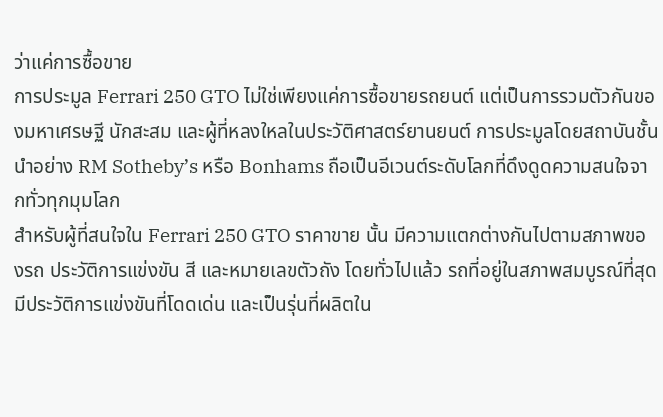ว่าแค่การซื้อขาย
การประมูล Ferrari 250 GTO ไม่ใช่เพียงแค่การซื้อขายรถยนต์ แต่เป็นการรวมตัวกันของมหาเศรษฐี นักสะสม และผู้ที่หลงใหลในประวัติศาสตร์ยานยนต์ การประมูลโดยสถาบันชั้นนำอย่าง RM Sotheby’s หรือ Bonhams ถือเป็นอีเวนต์ระดับโลกที่ดึงดูดความสนใจจากทั่วทุกมุมโลก
สำหรับผู้ที่สนใจใน Ferrari 250 GTO ราคาขาย นั้น มีความแตกต่างกันไปตามสภาพของรถ ประวัติการแข่งขัน สี และหมายเลขตัวถัง โดยทั่วไปแล้ว รถที่อยู่ในสภาพสมบูรณ์ที่สุด มีประวัติการแข่งขันที่โดดเด่น และเป็นรุ่นที่ผลิตใน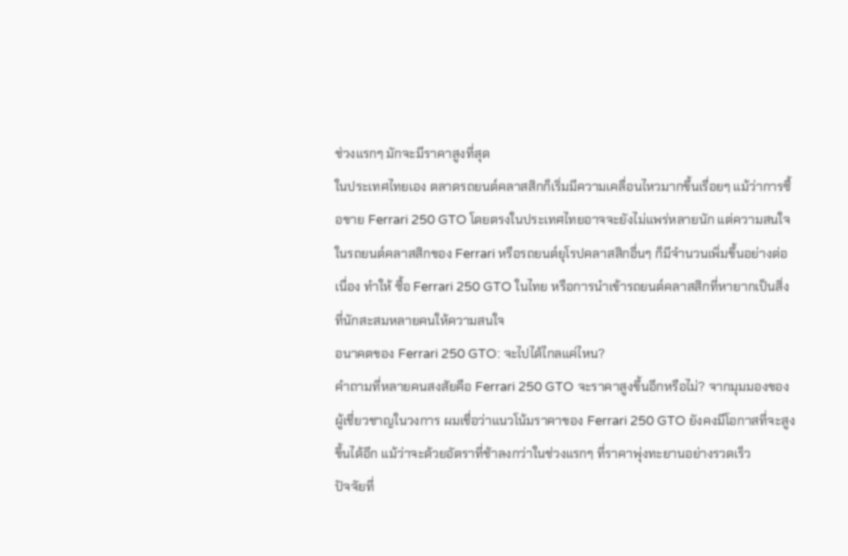ช่วงแรกๆ มักจะมีราคาสูงที่สุด
ในประเทศไทยเอง ตลาดรถยนต์คลาสสิกก็เริ่มมีความเคลื่อนไหวมากขึ้นเรื่อยๆ แม้ว่าการซื้อขาย Ferrari 250 GTO โดยตรงในประเทศไทยอาจจะยังไม่แพร่หลายนัก แต่ความสนใจในรถยนต์คลาสสิกของ Ferrari หรือรถยนต์ยุโรปคลาสสิกอื่นๆ ก็มีจำนวนเพิ่มขึ้นอย่างต่อเนื่อง ทำให้ ซื้อ Ferrari 250 GTO ในไทย หรือการนำเข้ารถยนต์คลาสสิกที่หายากเป็นสิ่งที่นักสะสมหลายคนให้ความสนใจ
อนาคตของ Ferrari 250 GTO: จะไปได้ไกลแค่ไหน?
คำถามที่หลายคนสงสัยคือ Ferrari 250 GTO จะราคาสูงขึ้นอีกหรือไม่? จากมุมมองของผู้เชี่ยวชาญในวงการ ผมเชื่อว่าแนวโน้มราคาของ Ferrari 250 GTO ยังคงมีโอกาสที่จะสูงขึ้นได้อีก แม้ว่าจะด้วยอัตราที่ช้าลงกว่าในช่วงแรกๆ ที่ราคาพุ่งทะยานอย่างรวดเร็ว
ปัจจัยที่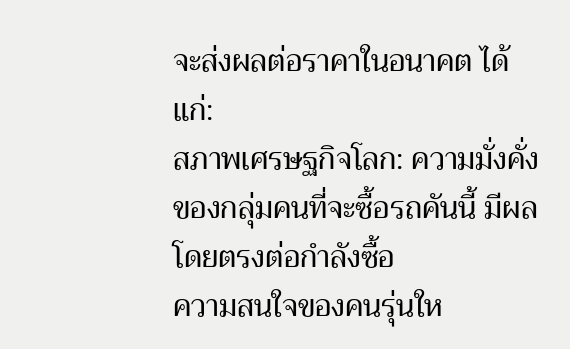จะส่งผลต่อราคาในอนาคต ได้แก่:
สภาพเศรษฐกิจโลก: ความมั่งคั่งของกลุ่มคนที่จะซื้อรถคันนี้ มีผลโดยตรงต่อกำลังซื้อ
ความสนใจของคนรุ่นให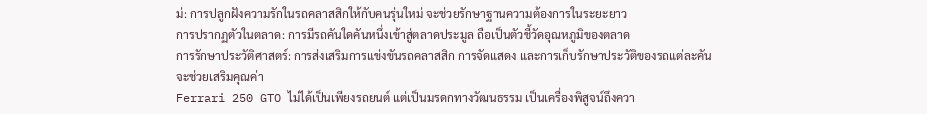ม่: การปลูกฝังความรักในรถคลาสสิกให้กับคนรุ่นใหม่ จะช่วยรักษาฐานความต้องการในระยะยาว
การปรากฏตัวในตลาด: การมีรถคันใดคันหนึ่งเข้าสู่ตลาดประมูล ถือเป็นตัวชี้วัดอุณหภูมิของตลาด
การรักษาประวัติศาสตร์: การส่งเสริมการแข่งขันรถคลาสสิก การจัดแสดง และการเก็บรักษาประวัติของรถแต่ละคัน จะช่วยเสริมคุณค่า
Ferrari 250 GTO ไม่ได้เป็นเพียงรถยนต์ แต่เป็นมรดกทางวัฒนธรรม เป็นเครื่องพิสูจน์ถึงควา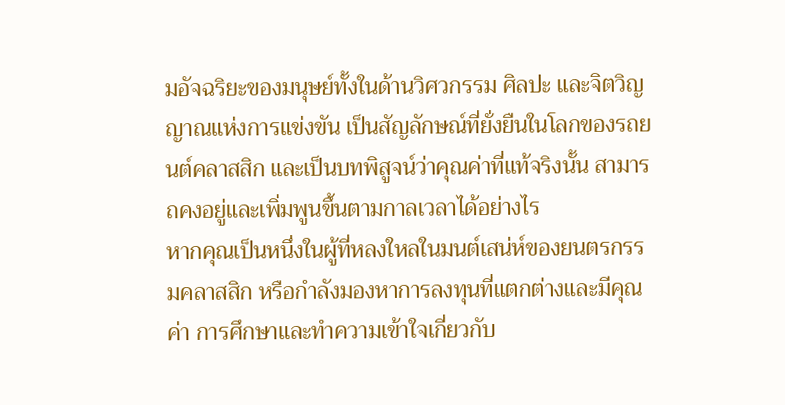มอัจฉริยะของมนุษย์ทั้งในด้านวิศวกรรม ศิลปะ และจิตวิญญาณแห่งการแข่งขัน เป็นสัญลักษณ์ที่ยั่งยืนในโลกของรถยนต์คลาสสิก และเป็นบทพิสูจน์ว่าคุณค่าที่แท้จริงนั้น สามารถคงอยู่และเพิ่มพูนขึ้นตามกาลเวลาได้อย่างไร
หากคุณเป็นหนึ่งในผู้ที่หลงใหลในมนต์เสน่ห์ของยนตรกรรมคลาสสิก หรือกำลังมองหาการลงทุนที่แตกต่างและมีคุณค่า การศึกษาและทำความเข้าใจเกี่ยวกับ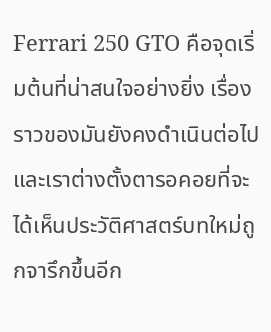Ferrari 250 GTO คือจุดเริ่มต้นที่น่าสนใจอย่างยิ่ง เรื่องราวของมันยังคงดำเนินต่อไป และเราต่างตั้งตารอคอยที่จะได้เห็นประวัติศาสตร์บทใหม่ถูกจารึกขึ้นอีก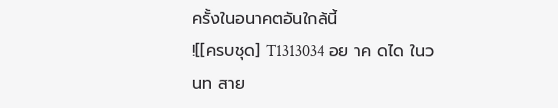ครั้งในอนาคตอันใกล้นี้
![[ครบชุด] T1313034 อย าค ดได ในว นท สาย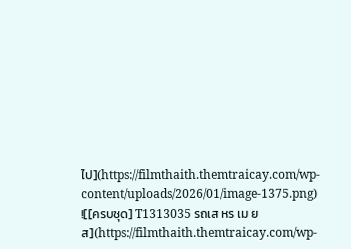ไป](https://filmthaith.themtraicay.com/wp-content/uploads/2026/01/image-1375.png)
![[ครบชุด] T1313035 รถเส หร เม ยส](https://filmthaith.themtraicay.com/wp-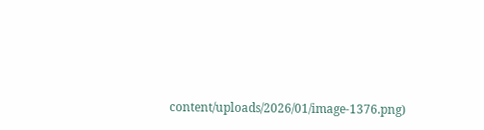content/uploads/2026/01/image-1376.png)